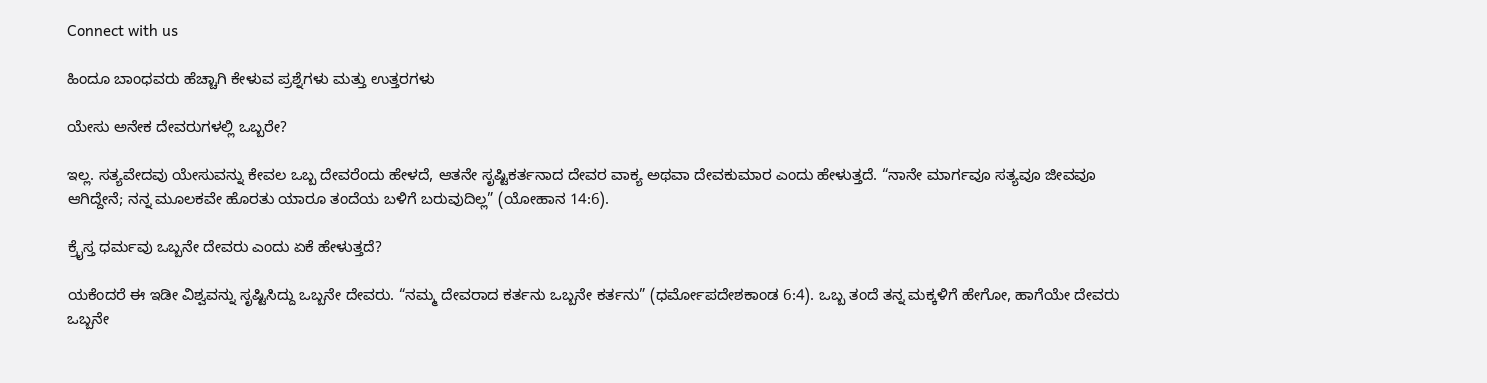Connect with us

ಹಿಂದೂ ಬಾಂಧವರು ಹೆಚ್ಚಾಗಿ ಕೇಳುವ ಪ್ರಶ್ನೆಗಳು ಮತ್ತು ಉತ್ತರಗಳು

ಯೇಸು ಅನೇಕ ದೇವರುಗಳಲ್ಲಿ ಒಬ್ಬರೇ?

ಇಲ್ಲ. ಸತ್ಯವೇದವು ಯೇಸುವನ್ನು ಕೇವಲ ಒಬ್ಬ ದೇವರೆಂದು ಹೇಳದೆ, ಆತನೇ ಸೃಷ್ಟಿಕರ್ತನಾದ ದೇವರ ವಾಕ್ಯ ಅಥವಾ ದೇವಕುಮಾರ ಎಂದು ಹೇಳುತ್ತದೆ. “ನಾನೇ ಮಾರ್ಗವೂ ಸತ್ಯವೂ ಜೀವವೂ ಆಗಿದ್ದೇನೆ; ನನ್ನ ಮೂಲಕವೇ ಹೊರತು ಯಾರೂ ತಂದೆಯ ಬಳಿಗೆ ಬರುವುದಿಲ್ಲ” (ಯೋಹಾನ 14:6).

ಕ್ರೈಸ್ತ ಧರ್ಮವು ಒಬ್ಬನೇ ದೇವರು ಎಂದು ಏಕೆ ಹೇಳುತ್ತದೆ?

ಯಕೆಂದರೆ ಈ ಇಡೀ ವಿಶ್ವವನ್ನು ಸೃಷ್ಟಿಸಿದ್ದು ಒಬ್ಬನೇ ದೇವರು. “ನಮ್ಮ ದೇವರಾದ ಕರ್ತನು ಒಬ್ಬನೇ ಕರ್ತನು” (ಧರ್ಮೋಪದೇಶಕಾಂಡ 6:4). ಒಬ್ಬ ತಂದೆ ತನ್ನ ಮಕ್ಕಳಿಗೆ ಹೇಗೋ, ಹಾಗೆಯೇ ದೇವರು ಒಬ್ಬನೇ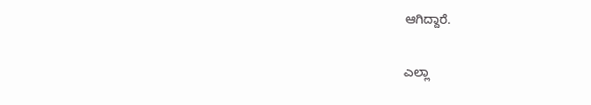ಆಗಿದ್ದಾರೆ.

ಎಲ್ಲಾ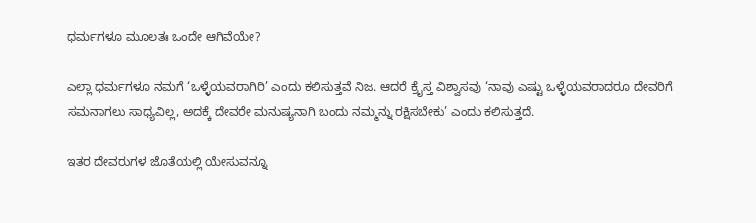ಧರ್ಮಗಳೂ ಮೂಲತಃ ಒಂದೇ ಆಗಿವೆಯೇ?

ಎಲ್ಲಾ ಧರ್ಮಗಳೂ ನಮಗೆ ‘ಒಳ್ಳೆಯವರಾಗಿರಿ’ ಎಂದು ಕಲಿಸುತ್ತವೆ ನಿಜ. ಆದರೆ ಕ್ರೈಸ್ತ ವಿಶ್ವಾಸವು ‘ನಾವು ಎಷ್ಟು ಒಳ್ಳೆಯವರಾದರೂ ದೇವರಿಗೆ ಸಮನಾಗಲು ಸಾಧ್ಯವಿಲ್ಲ, ಅದಕ್ಕೆ ದೇವರೇ ಮನುಷ್ಯನಾಗಿ ಬಂದು ನಮ್ಮನ್ನು ರಕ್ಷಿಸಬೇಕು’ ಎಂದು ಕಲಿಸುತ್ತದೆ.

ಇತರ ದೇವರುಗಳ ಜೊತೆಯಲ್ಲಿ ಯೇಸುವನ್ನೂ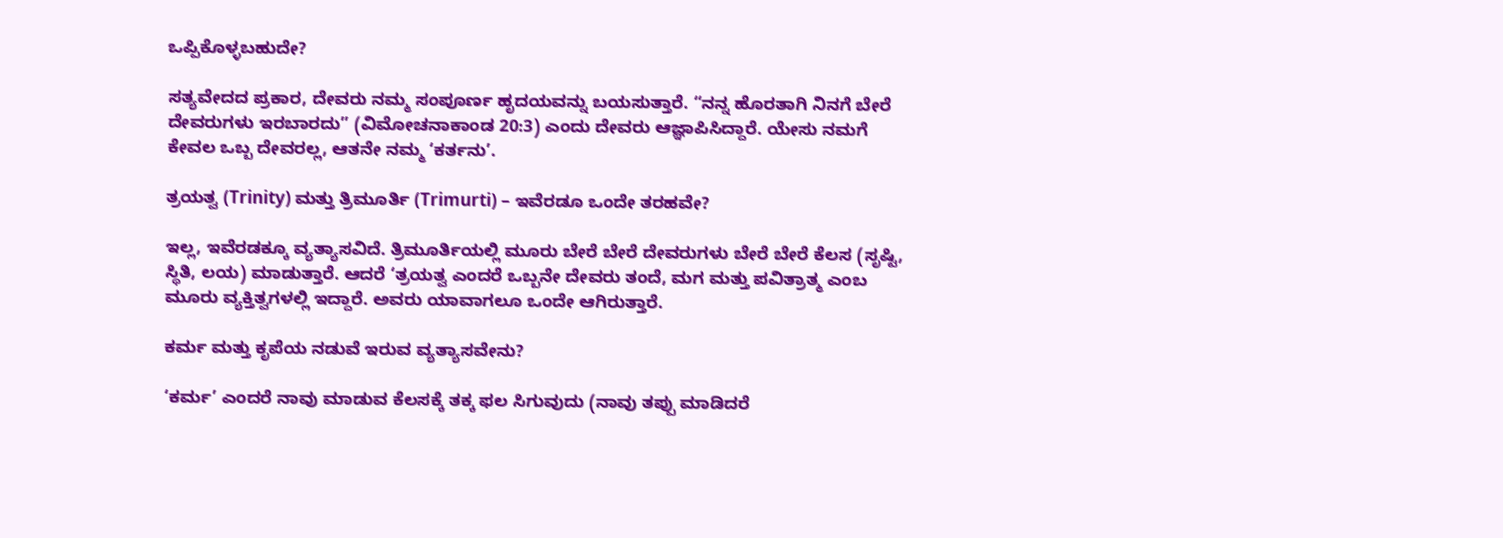ಒಪ್ಪಿಕೊಳ್ಳಬಹುದೇ?

ಸತ್ಯವೇದದ ಪ್ರಕಾರ, ದೇವರು ನಮ್ಮ ಸಂಪೂರ್ಣ ಹೃದಯವನ್ನು ಬಯಸುತ್ತಾರೆ. “ನನ್ನ ಹೊರತಾಗಿ ನಿನಗೆ ಬೇರೆ ದೇವರುಗಳು ಇರಬಾರದು” (ವಿಮೋಚನಾಕಾಂಡ 20:3) ಎಂದು ದೇವರು ಆಜ್ಞಾಪಿಸಿದ್ದಾರೆ. ಯೇಸು ನಮಗೆ ಕೇವಲ ಒಬ್ಬ ದೇವರಲ್ಲ, ಆತನೇ ನಮ್ಮ ‘ಕರ್ತನು’.

ತ್ರಯತ್ವ (Trinity) ಮತ್ತು ತ್ರಿಮೂರ್ತಿ (Trimurti) – ಇವೆರಡೂ ಒಂದೇ ತರಹವೇ?

ಇಲ್ಲ, ಇವೆರಡಕ್ಕೂ ವ್ಯತ್ಯಾಸವಿದೆ. ತ್ರಿಮೂರ್ತಿಯಲ್ಲಿ ಮೂರು ಬೇರೆ ಬೇರೆ ದೇವರುಗಳು ಬೇರೆ ಬೇರೆ ಕೆಲಸ (ಸೃಷ್ಟಿ, ಸ್ಥಿತಿ, ಲಯ) ಮಾಡುತ್ತಾರೆ. ಆದರೆ ‘ತ್ರಯತ್ವ ಎಂದರೆ ಒಬ್ಬನೇ ದೇವರು ತಂದೆ, ಮಗ ಮತ್ತು ಪವಿತ್ರಾತ್ಮ ಎಂಬ ಮೂರು ವ್ಯಕ್ತಿತ್ವಗಳಲ್ಲಿ ಇದ್ದಾರೆ. ಅವರು ಯಾವಾಗಲೂ ಒಂದೇ ಆಗಿರುತ್ತಾರೆ.

ಕರ್ಮ ಮತ್ತು ಕೃಪೆಯ ನಡುವೆ ಇರುವ ವ್ಯತ್ಯಾಸವೇನು?

‘ಕರ್ಮ’ ಎಂದರೆ ನಾವು ಮಾಡುವ ಕೆಲಸಕ್ಕೆ ತಕ್ಕ ಫಲ ಸಿಗುವುದು (ನಾವು ತಪ್ಪು ಮಾಡಿದರೆ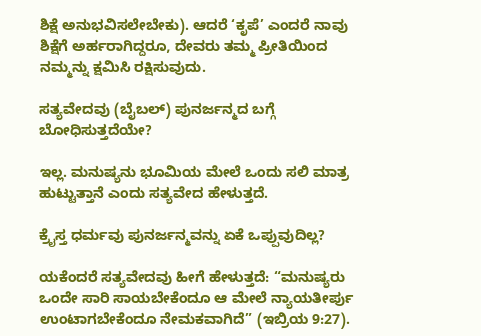ಶಿಕ್ಷೆ ಅನುಭವಿಸಲೇಬೇಕು). ಆದರೆ ‘ಕೃಪೆ’ ಎಂದರೆ ನಾವು ಶಿಕ್ಷೆಗೆ ಅರ್ಹರಾಗಿದ್ದರೂ, ದೇವರು ತಮ್ಮ ಪ್ರೀತಿಯಿಂದ ನಮ್ಮನ್ನು ಕ್ಷಮಿಸಿ ರಕ್ಷಿಸುವುದು.

ಸತ್ಯವೇದವು (ಬೈಬಲ್) ಪುನರ್ಜನ್ಮದ ಬಗ್ಗೆ ಬೋಧಿಸುತ್ತದೆಯೇ?

ಇಲ್ಲ. ಮನುಷ್ಯನು ಭೂಮಿಯ ಮೇಲೆ ಒಂದು ಸಲಿ ಮಾತ್ರ ಹುಟ್ಟುತ್ತಾನೆ ಎಂದು ಸತ್ಯವೇದ ಹೇಳುತ್ತದೆ.

ಕ್ರೈಸ್ತ ಧರ್ಮವು ಪುನರ್ಜನ್ಮವನ್ನು ಏಕೆ ಒಪ್ಪುವುದಿಲ್ಲ?

ಯಕೆಂದರೆ ಸತ್ಯವೇದವು ಹೀಗೆ ಹೇಳುತ್ತದೆ: “ಮನುಷ್ಯರು ಒಂದೇ ಸಾರಿ ಸಾಯಬೇಕೆಂದೂ ಆ ಮೇಲೆ ನ್ಯಾಯತೀರ್ಪು ಉಂಟಾಗಬೇಕೆಂದೂ ನೇಮಕವಾಗಿದೆ” (ಇಬ್ರಿಯ 9:27).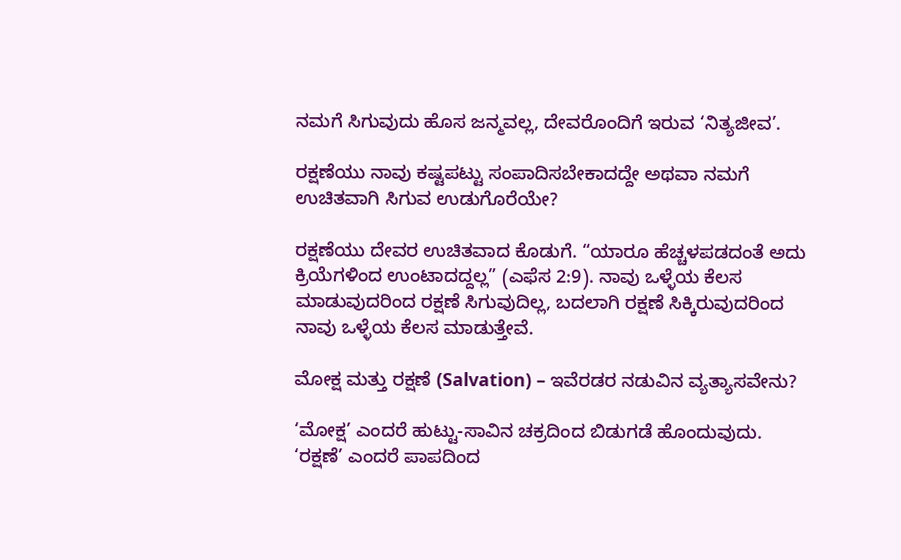ನಮಗೆ ಸಿಗುವುದು ಹೊಸ ಜನ್ಮವಲ್ಲ, ದೇವರೊಂದಿಗೆ ಇರುವ ‘ನಿತ್ಯಜೀವ’.

ರಕ್ಷಣೆಯು ನಾವು ಕಷ್ಟಪಟ್ಟು ಸಂಪಾದಿಸಬೇಕಾದದ್ದೇ ಅಥವಾ ನಮಗೆ ಉಚಿತವಾಗಿ ಸಿಗುವ ಉಡುಗೊರೆಯೇ?

ರಕ್ಷಣೆಯು ದೇವರ ಉಚಿತವಾದ ಕೊಡುಗೆ. “ಯಾರೂ ಹೆಚ್ಚಳಪಡದಂತೆ ಅದು ಕ್ರಿಯೆಗಳಿಂದ ಉಂಟಾದದ್ದಲ್ಲ” (ಎಫೆಸ 2:9). ನಾವು ಒಳ್ಳೆಯ ಕೆಲಸ ಮಾಡುವುದರಿಂದ ರಕ್ಷಣೆ ಸಿಗುವುದಿಲ್ಲ, ಬದಲಾಗಿ ರಕ್ಷಣೆ ಸಿಕ್ಕಿರುವುದರಿಂದ ನಾವು ಒಳ್ಳೆಯ ಕೆಲಸ ಮಾಡುತ್ತೇವೆ.

ಮೋಕ್ಷ ಮತ್ತು ರಕ್ಷಣೆ (Salvation) – ಇವೆರಡರ ನಡುವಿನ ವ್ಯತ್ಯಾಸವೇನು?

‘ಮೋಕ್ಷ’ ಎಂದರೆ ಹುಟ್ಟು-ಸಾವಿನ ಚಕ್ರದಿಂದ ಬಿಡುಗಡೆ ಹೊಂದುವುದು. ‘ರಕ್ಷಣೆ’ ಎಂದರೆ ಪಾಪದಿಂದ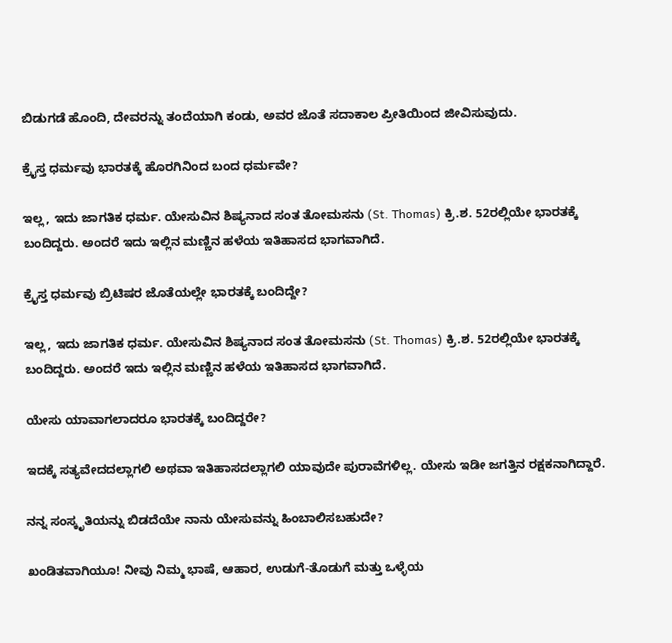ಬಿಡುಗಡೆ ಹೊಂದಿ, ದೇವರನ್ನು ತಂದೆಯಾಗಿ ಕಂಡು, ಅವರ ಜೊತೆ ಸದಾಕಾಲ ಪ್ರೀತಿಯಿಂದ ಜೀವಿಸುವುದು.

ಕ್ರೈಸ್ತ ಧರ್ಮವು ಭಾರತಕ್ಕೆ ಹೊರಗಿನಿಂದ ಬಂದ ಧರ್ಮವೇ?

ಇಲ್ಲ, ಇದು ಜಾಗತಿಕ ಧರ್ಮ. ಯೇಸುವಿನ ಶಿಷ್ಯನಾದ ಸಂತ ತೋಮಸನು (St. Thomas) ಕ್ರಿ.ಶ. 52ರಲ್ಲಿಯೇ ಭಾರತಕ್ಕೆ ಬಂದಿದ್ದರು. ಅಂದರೆ ಇದು ಇಲ್ಲಿನ ಮಣ್ಣಿನ ಹಳೆಯ ಇತಿಹಾಸದ ಭಾಗವಾಗಿದೆ.

ಕ್ರೈಸ್ತ ಧರ್ಮವು ಬ್ರಿಟಿಷರ ಜೊತೆಯಲ್ಲೇ ಭಾರತಕ್ಕೆ ಬಂದಿದ್ದೇ?

ಇಲ್ಲ, ಇದು ಜಾಗತಿಕ ಧರ್ಮ. ಯೇಸುವಿನ ಶಿಷ್ಯನಾದ ಸಂತ ತೋಮಸನು (St. Thomas) ಕ್ರಿ.ಶ. 52ರಲ್ಲಿಯೇ ಭಾರತಕ್ಕೆ ಬಂದಿದ್ದರು. ಅಂದರೆ ಇದು ಇಲ್ಲಿನ ಮಣ್ಣಿನ ಹಳೆಯ ಇತಿಹಾಸದ ಭಾಗವಾಗಿದೆ.

ಯೇಸು ಯಾವಾಗಲಾದರೂ ಭಾರತಕ್ಕೆ ಬಂದಿದ್ದರೇ?

ಇದಕ್ಕೆ ಸತ್ಯವೇದದಲ್ಲಾಗಲಿ ಅಥವಾ ಇತಿಹಾಸದಲ್ಲಾಗಲಿ ಯಾವುದೇ ಪುರಾವೆಗಳಿಲ್ಲ. ಯೇಸು ಇಡೀ ಜಗತ್ತಿನ ರಕ್ಷಕನಾಗಿದ್ದಾರೆ.

ನನ್ನ ಸಂಸ್ಕೃತಿಯನ್ನು ಬಿಡದೆಯೇ ನಾನು ಯೇಸುವನ್ನು ಹಿಂಬಾಲಿಸಬಹುದೇ?

ಖಂಡಿತವಾಗಿಯೂ! ನೀವು ನಿಮ್ಮ ಭಾಷೆ, ಆಹಾರ, ಉಡುಗೆ-ತೊಡುಗೆ ಮತ್ತು ಒಳ್ಳೆಯ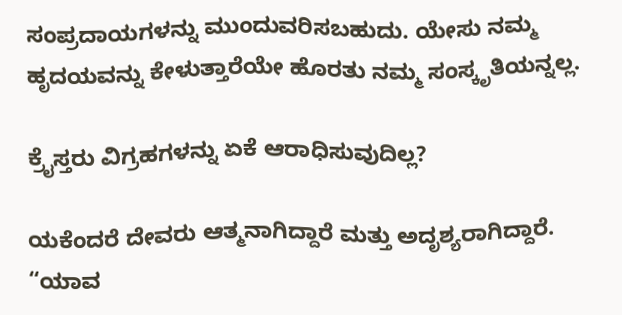ಸಂಪ್ರದಾಯಗಳನ್ನು ಮುಂದುವರಿಸಬಹುದು. ಯೇಸು ನಮ್ಮ ಹೃದಯವನ್ನು ಕೇಳುತ್ತಾರೆಯೇ ಹೊರತು ನಮ್ಮ ಸಂಸ್ಕೃತಿಯನ್ನಲ್ಲ.

ಕ್ರೈಸ್ತರು ವಿಗ್ರಹಗಳನ್ನು ಏಕೆ ಆರಾಧಿಸುವುದಿಲ್ಲ?

ಯಕೆಂದರೆ ದೇವರು ಆತ್ಮನಾಗಿದ್ದಾರೆ ಮತ್ತು ಅದೃಶ್ಯರಾಗಿದ್ದಾರೆ. “ಯಾವ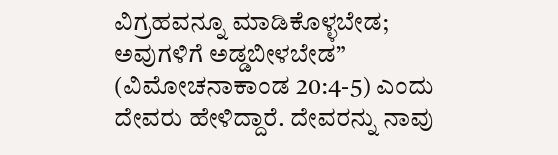ವಿಗ್ರಹವನ್ನೂ ಮಾಡಿಕೊಳ್ಳಬೇಡ; ಅವುಗಳಿಗೆ ಅಡ್ಡಬೀಳಬೇಡ” (ವಿಮೋಚನಾಕಾಂಡ 20:4-5) ಎಂದು ದೇವರು ಹೇಳಿದ್ದಾರೆ. ದೇವರನ್ನು ನಾವು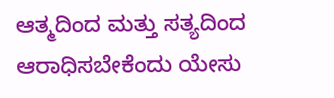ಆತ್ಮದಿಂದ ಮತ್ತು ಸತ್ಯದಿಂದ ಆರಾಧಿಸಬೇಕೆಂದು ಯೇಸು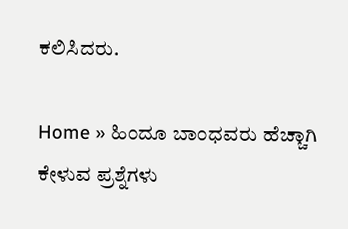ಕಲಿಸಿದರು.

Home » ಹಿಂದೂ ಬಾಂಧವರು ಹೆಚ್ಚಾಗಿ ಕೇಳುವ ಪ್ರಶ್ನೆಗಳು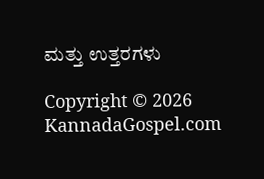ಮತ್ತು ಉತ್ತರಗಳು

Copyright © 2026 KannadaGospel.com